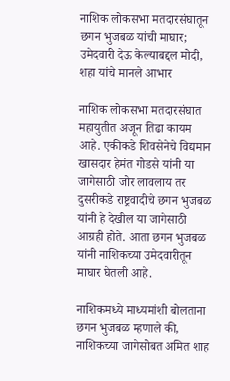नाशिक लोकसभा मतदारसंघातून छगन भुजबळ यांची माघार; उमेदवारी देऊ केल्याबद्दल मोदी, शहा यांचे मानले आभार

नाशिक लोकसभा मतदारसंघात महायुतीत अजून तिढा कायम आहे. एकीकडे शिवसेनेचे विद्यमान खासदार हेमंत गोडसे यांनी या जागेसाठी जोर लावलाय तर दुसरीकडे राष्ट्रवादीचे छगन भुजबळ यांनी हे देखील या जागेसाठी आग्रही होते. आता छगन भुजबळ यांनी नाशिकच्या उमेदवारीतून माघार घेतली आहे.

नाशिकमध्ये माध्यमांशी बोलताना छगन भुजबळ म्हणाले की, नाशिकच्या जागेसोबत अमित शाह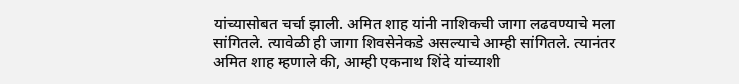यांच्यासोबत चर्चा झाली. अमित शाह यांनी नाशिकची जागा लढवण्याचे मला सांगितले. त्यावेळी ही जागा शिवसेनेकडे असल्याचे आम्ही सांगितले. त्यानंतर अमित शाह म्हणाले की, आम्ही एकनाथ शिंदे यांच्याशी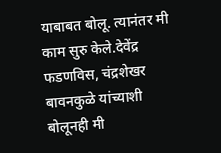याबाबत बोलू. त्यानंतर मी काम सुरु केले.देवेंद्र फडणविस, चंद्रशेखर बावनकुळे यांच्याशी बोलूनही मी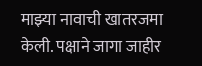माझ्या नावाची खातरजमा केली. पक्षाने जागा जाहीर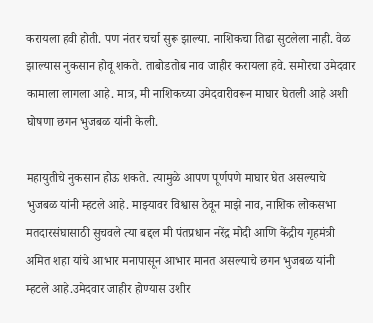करायला हवी होती. पण नंतर चर्चा सुरू झाल्या. नाशिकचा तिढा सुटलेला नाही. वेळ झाल्यास नुकसान होवू शकते. ताबोडतोब नाव जाहीर करायला हवे. समोरचा उमेदवार कामाला लागला आहे. मात्र, मी नाशिकच्या उमेदवारीवरून माघार घेतली आहे अशी घोषणा छगन भुजबळ यांनी केली.

महायुतीचे नुकसान होऊ शकते. त्यामुळे आपण पूर्णपणे माघार घेत असल्याचे भुजबळ यांनी म्हटले आहे. माझ्यावर विश्वास ठेवून माझे नाव, नाशिक लोकसभा मतदारसंघासाठी सुचवले त्या बद्दल मी पंतप्रधान नरेंद्र मोदी आणि केंद्रीय गृहमंत्री अमित शहा यांचे आभार मनापासून आभार मानत असल्याचे छगन भुजबळ यांनी म्हटले आहे.उमेदवार जाहीर होण्यास उशीर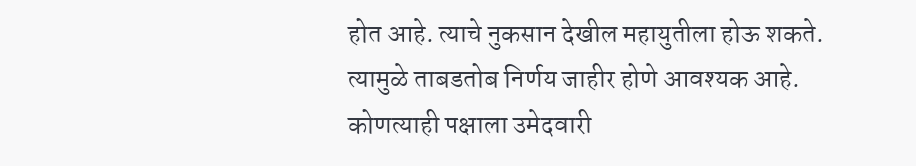होत आहे. त्याचे नुकसान देखील महायुतीला होऊ शकते. त्यामुळे ताबडतोब निर्णय जाहीर होणे आवश्यक आहे. कोणत्याही पक्षाला उमेदवारी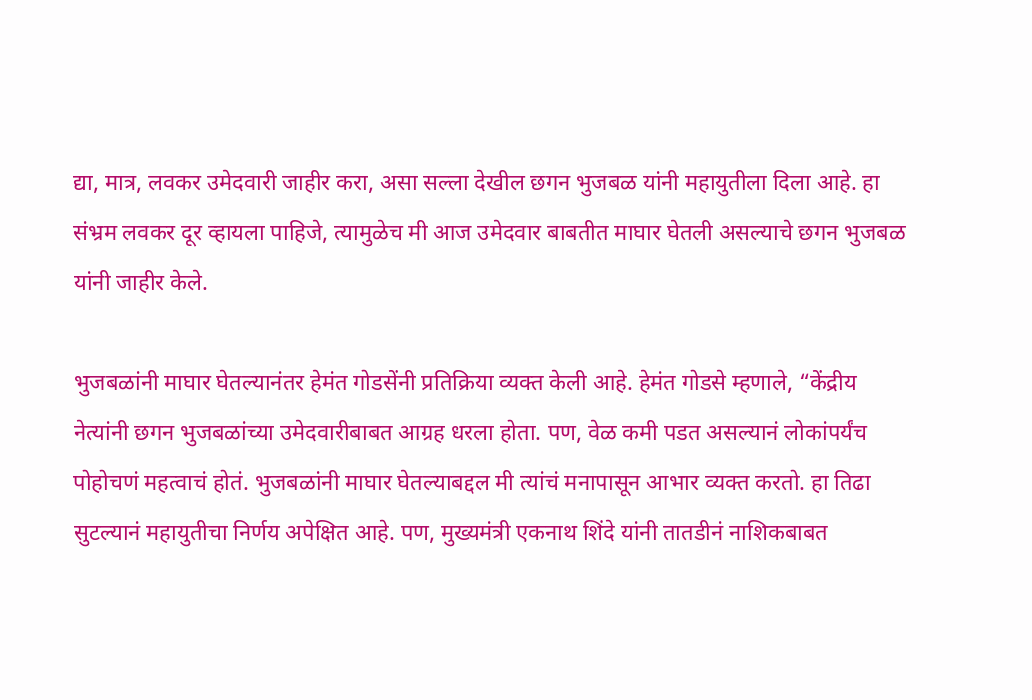द्या, मात्र, लवकर उमेदवारी जाहीर करा, असा सल्ला देखील छगन भुजबळ यांनी महायुतीला दिला आहे. हा संभ्रम लवकर दूर व्हायला पाहिजे, त्यामुळेच मी आज उमेदवार बाबतीत माघार घेतली असल्याचे छगन भुजबळ यांनी जाहीर केले.

भुजबळांनी माघार घेतल्यानंतर हेमंत गोडसेंनी प्रतिक्रिया व्यक्त केली आहे. हेमंत गोडसे म्हणाले, “केंद्रीय नेत्यांनी छगन भुजबळांच्या उमेदवारीबाबत आग्रह धरला होता. पण, वेळ कमी पडत असल्यानं लोकांपर्यंच पोहोचणं महत्वाचं होतं. भुजबळांनी माघार घेतल्याबद्दल मी त्यांचं मनापासून आभार व्यक्त करतो. हा तिढा सुटल्यानं महायुतीचा निर्णय अपेक्षित आहे. पण, मुख्यमंत्री एकनाथ शिंदे यांनी तातडीनं नाशिकबाबत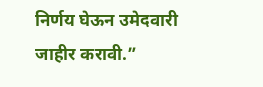निर्णय घेऊन उमेदवारी जाहीर करावी.”